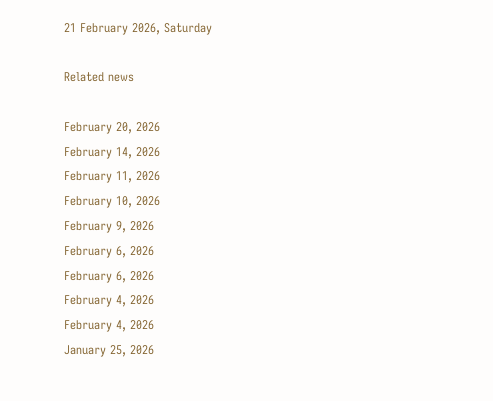21 February 2026, Saturday

Related news

February 20, 2026
February 14, 2026
February 11, 2026
February 10, 2026
February 9, 2026
February 6, 2026
February 6, 2026
February 4, 2026
February 4, 2026
January 25, 2026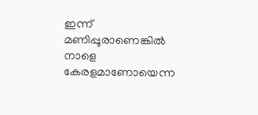ഇന്ന് മണിപ്പൂരാണെങ്കില്‍ നാളെ കേരളമാണോയെന്ന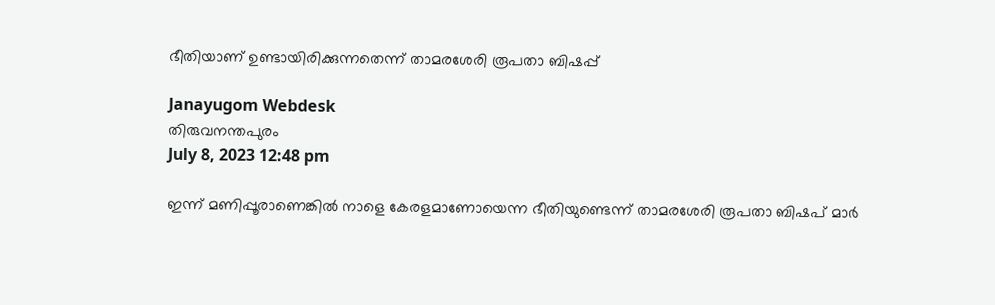ഭീതിയാണ് ഉണ്ടായിരിക്കുന്നതെന്ന് താമരശേരി രൂപതാ ബിഷപ്പ്

Janayugom Webdesk
തിരുവനന്തപുരം
July 8, 2023 12:48 pm

ഇന്ന് മണിപ്പൂരാണെങ്കില്‍ നാളെ കേരളമാണോയെന്ന ഭീതിയുണ്ടെന്ന് താമരശേരി രൂപതാ ബിഷപ് മാര്‍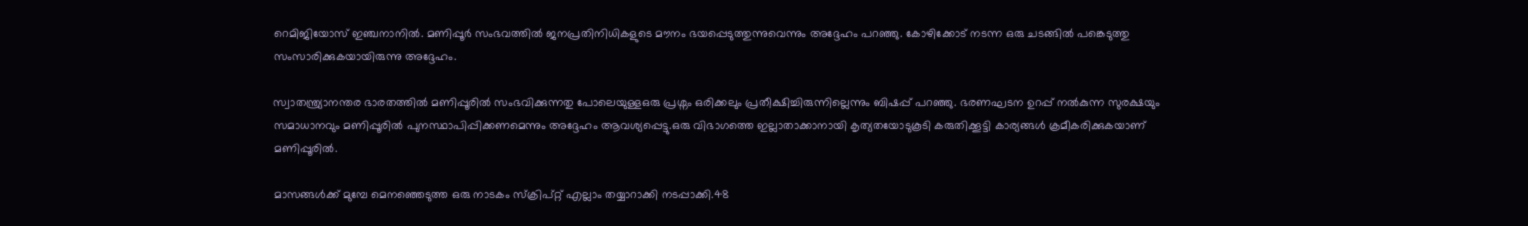റെമിജിയോസ് ഇഞ്ചനാനില്‍. മണിപ്പൂര്‍ സംഭവത്തില്‍ ജനപ്രതിനിധികളുടെ മൗനം ഭയപ്പെടുത്തുന്നുവെന്നും അദ്ദേഹം പറഞ്ഞു. കോഴിക്കോട് നടന്ന ഒരു ചടങ്ങില്‍ പങ്കെടുത്തു സംസാരിക്കുകയായിരുന്നു അദ്ദേഹം.

സ്വാതന്ത്ര്യാനന്തര ഭാരതത്തില്‍ മണിപ്പൂരില്‍ സംഭവിക്കുന്നതു പോലെയുള്ളഒരു പ്രശ്നം ഒരിക്കലും പ്രതീക്ഷിച്ചിരുന്നില്ലെന്നും ബിഷപ്പ് പറഞ്ഞു. ഭരണഘടന ഉറപ്പ് നല്‍കുന്ന സുരക്ഷയും സമാധാനവും മണിപ്പൂരില്‍ പുനസ്ഥാപിപ്പിക്കണമെന്നും അദ്ദേഹം ആവശ്യപ്പെട്ടു.ഒരു വിഭാഗത്തെ ഇല്ലാതാക്കാനായി കൃത്യതയോടുകൂടി കരുതിക്കൂട്ടി കാര്യങ്ങള്‍ ക്രമീകരിക്കുകയാണ് മണിപ്പൂരില്‍.

മാസങ്ങള്‍ക്ക് മുമ്പേ മെനഞ്ഞെടുത്ത ഒരു നാടകം സ്ക്രിപ്റ്റ് എല്ലാം തയ്യാറാക്കി നടപ്പാക്കി.48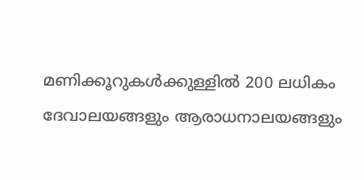മണിക്കൂറുകള്‍ക്കുള്ളില്‍ 200 ലധികം ദേവാലയങ്ങളും ആരാധനാലയങ്ങളും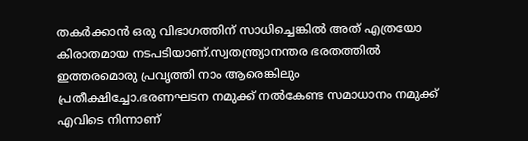തകര്‍ക്കാന്‍ ഒരു വിഭാഗത്തിന് സാധിച്ചെങ്കില്‍ അത് എത്രയോ കിരാതമായ നടപടിയാണ്.സ്വതന്ത്ര്യാനന്തര ഭരതത്തില്‍ ഇത്തരമൊരു പ്രവൃത്തി നാം ആരെങ്കിലും പ്രതീക്ഷിച്ചോ.ഭരണഘടന നമുക്ക് നല്‍കേണ്ട സമാധാനം നമുക്ക് എവിടെ നിന്നാണ്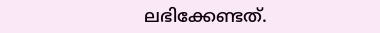ലഭിക്കേണ്ടത്.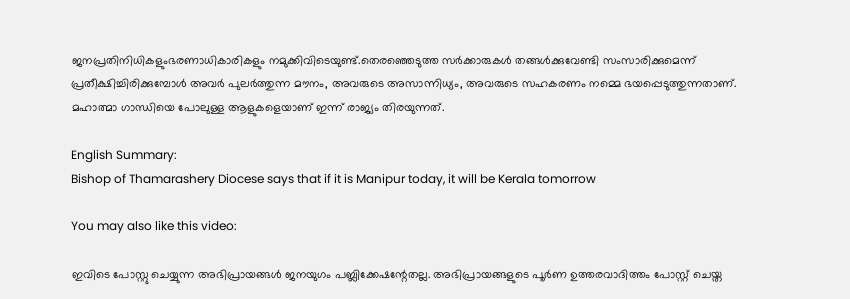ജനപ്രതിനിധികളുംഭരണാധികാരികളും നമുക്കിവിടെയുണ്ട്.തെരഞ്ഞെടുത്ത സര്‍ക്കാരുകള്‍ തങ്ങള്‍ക്കുവേണ്ടി സംസാരിക്കുമെന്ന് പ്രതീക്ഷിച്ചിരിക്കുമ്പോള്‍ അവര്‍ പുലര്‍ത്തുന്ന മൗനം, അവരുടെ അസാന്നിധ്യം, അവരുടെ സഹകരണം നമ്മെ ഭയപ്പെടുത്തുന്നതാണ്. മഹാത്മാ ഗാന്ധിയെ പോലുള്ള ആളുകളെയാണ് ഇന്ന് രാജ്യം തിരയുന്നത്.

English Summary:
Bishop of Thamarashery Diocese says that if it is Manipur today, it will be Kerala tomorrow

You may also like this video:

ഇവിടെ പോസ്റ്റു ചെയ്യുന്ന അഭിപ്രായങ്ങള്‍ ജനയുഗം പബ്ലിക്കേഷന്റേതല്ല. അഭിപ്രായങ്ങളുടെ പൂര്‍ണ ഉത്തരവാദിത്തം പോസ്റ്റ് ചെയ്ത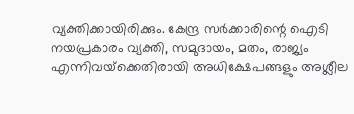വ്യക്തിക്കായിരിക്കും. കേന്ദ്ര സര്‍ക്കാരിന്റെ ഐടി നയപ്രകാരം വ്യക്തി, സമുദായം, മതം, രാജ്യം എന്നിവയ്‌ക്കെതിരായി അധിക്ഷേപങ്ങളും അശ്ലീല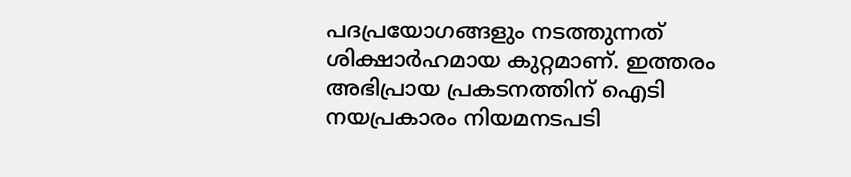പദപ്രയോഗങ്ങളും നടത്തുന്നത് ശിക്ഷാര്‍ഹമായ കുറ്റമാണ്. ഇത്തരം അഭിപ്രായ പ്രകടനത്തിന് ഐടി നയപ്രകാരം നിയമനടപടി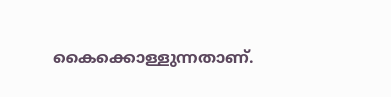കൈക്കൊള്ളുന്നതാണ്.